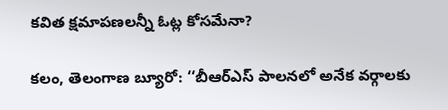కవిత క్షమాపణలన్నీ ఓట్ల కోసమేనా?

కలం, తెలంగాణ బ్యూరో: ‘‘బీఆర్ఎస్ పాలనలో అనేక వర్గాలకు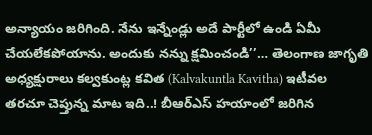అన్యాయం జరిగింది. నేను ఇన్నేండ్లు అదే పార్టీలో ఉండి ఏమీ చేయలేకపోయాను. అందుకు నన్ను క్షమించండి’’… తెలంగాణ జాగృతి అధ్యక్షురాలు కల్వకుంట్ల కవిత (Kalvakuntla Kavitha) ఇటీవల తరచూ చెప్తున్న మాట ఇది..! బీఆర్ఎస్ హయాంలో జరిగిన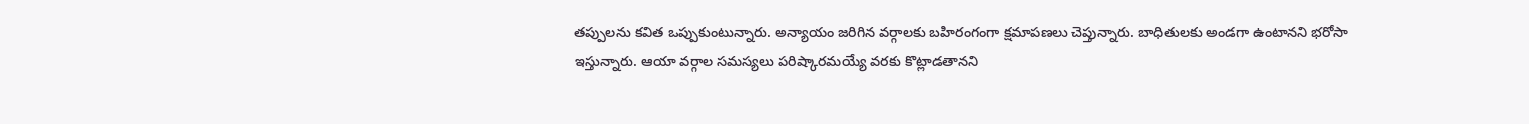తప్పులను కవిత ఒప్పుకుంటున్నారు. అన్యాయం జరిగిన వర్గాలకు బహిరంగంగా క్షమాపణలు చెప్తున్నారు. బాధితులకు అండగా ఉంటానని భరోసా ఇస్తున్నారు. ఆయా వర్గాల సమస్యలు పరిష్కారమయ్యే వరకు కొట్లాడతానని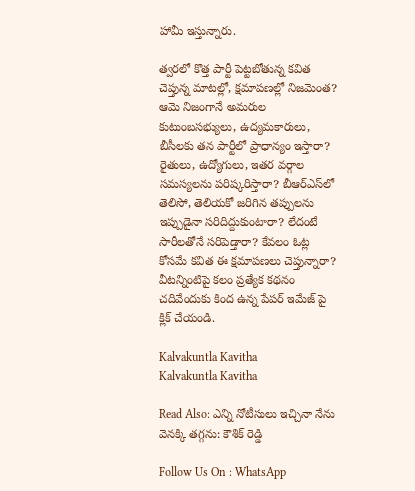హామీ ఇస్తున్నారు.

త్వరలో కొత్త పార్టీ పెట్టబోతున్న కవిత చెప్తున్న మాటల్లో, క్షమాపణల్లో నిజమెంత? ఆమె నిజంగానే అమరుల కుటుంబసభ్యులు, ఉద్యమకారులు, బీసీలకు తన పార్టీలో ప్రాధాన్యం ఇస్తారా? రైతులు, ఉద్యోగులు, ఇతర వర్గాల సమస్యలను పరిష్కరిస్తారా? బీఆర్‌‌‌‌ఎస్‌‌లో తెలిసో, తెలియకో జరిగిన తప్పులను ఇప్పుడైనా సరిదిద్దుకుంటారా? లేదంటే సారీలతోనే సరిపెడ్తారా? కేవలం ఓట్ల కోసమే కవిత ఈ క్షమాపణలు చెప్తున్నారా? వీటన్నింటిపై కలం ప్రత్యేక కథనం చదివేందుకు కింద ఉన్న పేపర్ ఇమేజ్ పై క్లిక్ చేయండి.

Kalvakuntla Kavitha
Kalvakuntla Kavitha

Read Also: ఎన్ని నోటీసులు ఇచ్చినా నేను వెనక్కి తగ్గను: కౌశిక్ రెడ్డి

Follow Us On : WhatsApp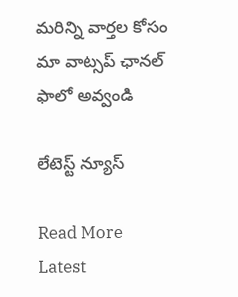మ‌రిన్ని వార్త‌ల కోసం మా వాట్స‌ప్ ఛాన‌ల్ ఫాలో అవ్వండి

లేటెస్ట్ న్యూస్‌

Read More Latest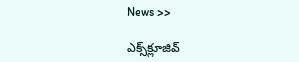News >>

ఎక్స్‌క్లూజివ్‌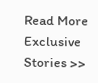Read More Exclusive Stories >>